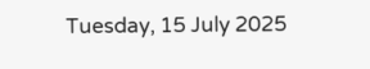Tuesday, 15 July 2025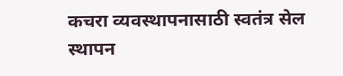कचरा व्यवस्थापनासाठी स्वतंत्र सेल स्थापन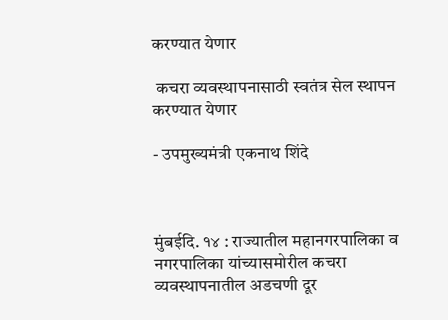करण्यात येणार

 कचरा व्यवस्थापनासाठी स्वतंत्र सेल स्थापन करण्यात येणार

- उपमुख्यमंत्री एकनाथ शिंदे



मुंबईदि. १४ : राज्यातील महानगरपालिका व नगरपालिका यांच्यासमोरील कचरा व्यवस्थापनातील अडचणी दूर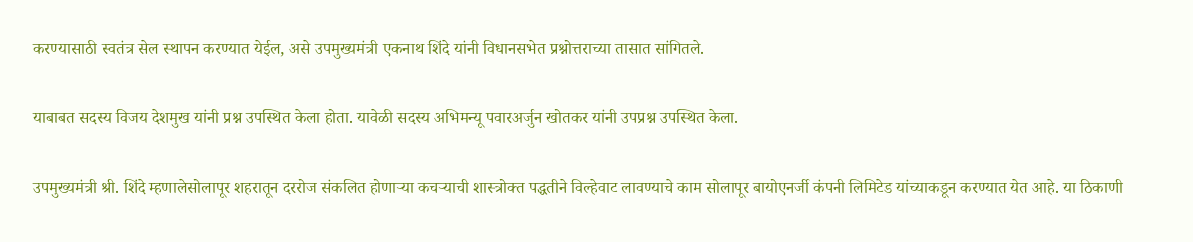करण्यासाठी स्वतंत्र सेल स्थापन करण्यात येईल, असे उपमुख्यमंत्री एकनाथ शिंदे यांनी विधानसभेत प्रश्नोत्तराच्या तासात सांगितले.

याबाबत सदस्य विजय देशमुख यांनी प्रश्न उपस्थित केला होता. यावेळी सदस्य अभिमन्यू पवारअर्जुन खोतकर यांनी उपप्रश्न उपस्थित केला.

उपमुख्यमंत्री श्री. शिंदे म्हणालेसोलापूर शहरातून दररोज संकलित होणाऱ्या कचऱ्याची शास्त्रोक्त पद्धतीने विल्हेवाट लावण्याचे काम सोलापूर बायोएनर्जी कंपनी लिमिटेड यांच्याकडून करण्यात येत आहे. या ठिकाणी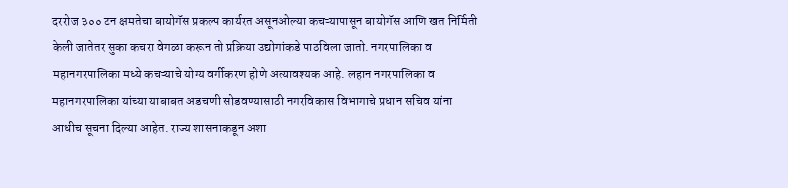दररोज ३०० टन क्षमतेचा बायोगॅस प्रकल्प कार्यरत असूनओल्या कचऱ्यापासून बायोगॅस आणि खत निर्मिती केली जातेतर सुका कचरा वेगळा करून तो प्रक्रिया उद्योगांकडे पाठविला जातो. नगरपालिका व महानगरपालिका मध्ये कचऱ्याचे योग्य वर्गीकरण होणे अत्यावश्यक आहे. लहान नगरपालिका व महानगरपालिका यांच्या याबाबत अडचणी सोडवण्यासाठी नगरविकास विभागाचे प्रधान सचिव यांना आधीच सूचना दिल्या आहेत. राज्य शासनाकडून अशा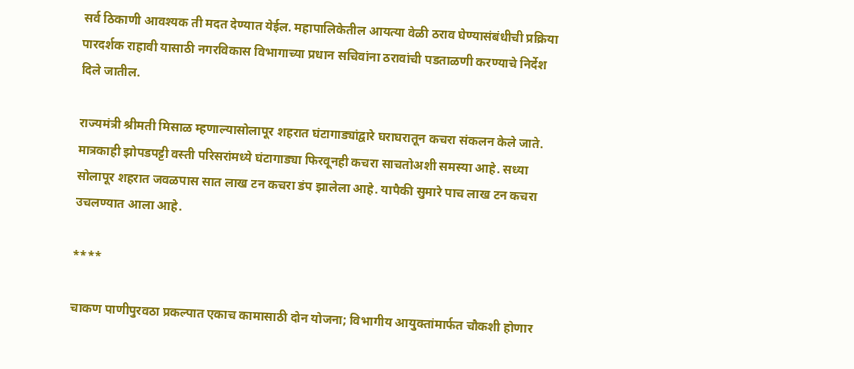सर्व ठिकाणी आवश्यक ती मदत देण्यात येईल. महापालिकेतील आयत्या वेळी ठराव घेण्यासंबंधीची प्रक्रिया पारदर्शक राहावी यासाठी नगरविकास विभागाच्या प्रधान सचिवांना ठरावांची पडताळणी करण्याचे निर्देश दिले जातील.

राज्यमंत्री श्रीमती मिसाळ म्हणाल्यासोलापूर शहरात घंटागाड्यांद्वारे घराघरातून कचरा संकलन केले जाते. मात्रकाही झोपडपट्टी वस्ती परिसरांमध्ये घंटागाड्या फिरवूनही कचरा साचतोअशी समस्या आहे. सध्या सोलापूर शहरात जवळपास सात लाख टन कचरा डंप झालेला आहे. यापैकी सुमारे पाच लाख टन कचरा उचलण्यात आला आहे.

****

चाकण पाणीपुरवठा प्रकल्पात एकाच कामासाठी दोन योजना; विभागीय आयुक्तांमार्फत चौकशी होणार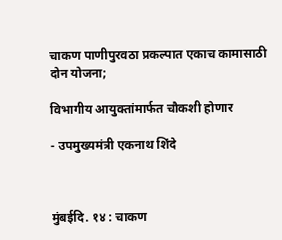चाकण पाणीपुरवठा प्रकल्पात एकाच कामासाठी दोन योजना;

विभागीय आयुक्तांमार्फत चौकशी होणार

- उपमुख्यमंत्री एकनाथ शिंदे



मुंबईदि. १४ : चाकण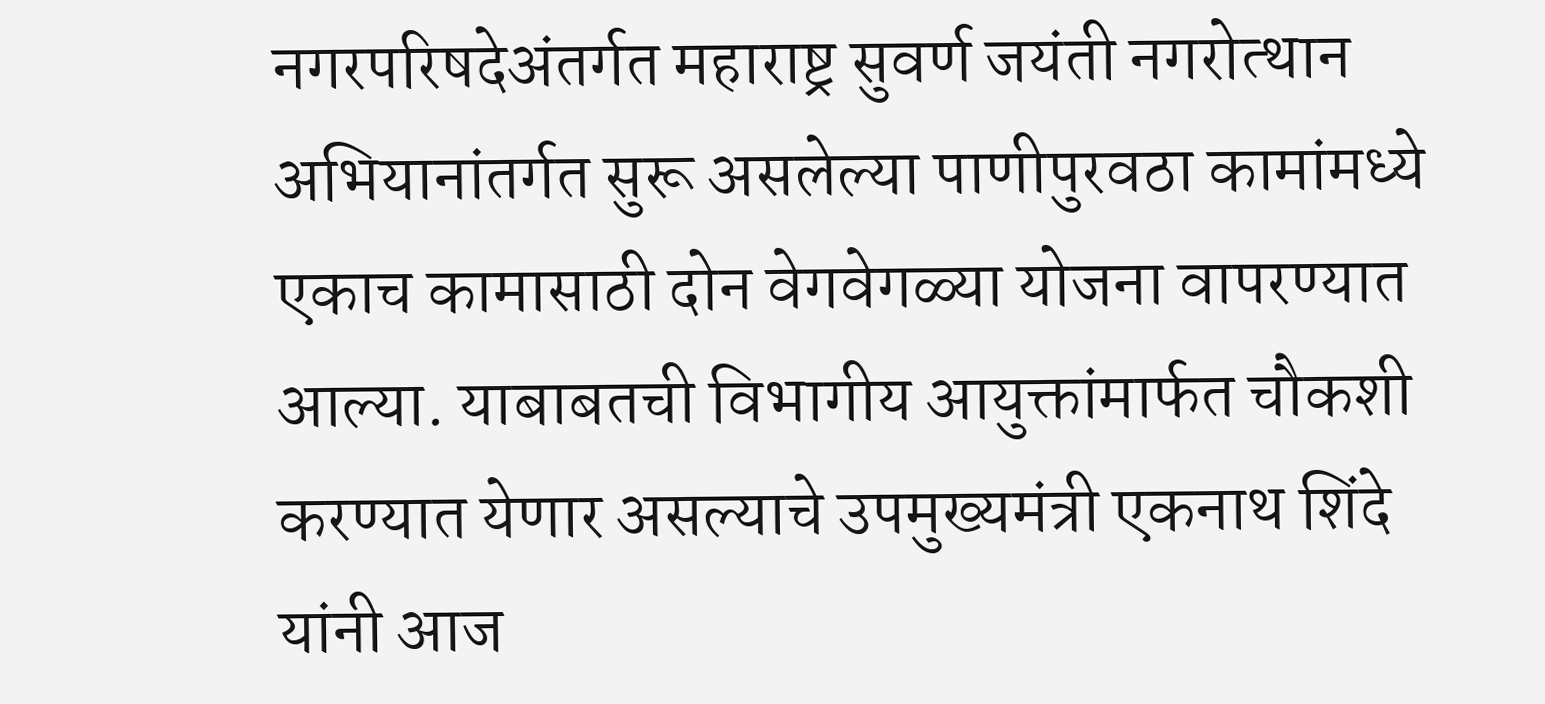नगरपरिषदेअंतर्गत महाराष्ट्र सुवर्ण जयंती नगरोत्थान अभियानांतर्गत सुरू असलेल्या पाणीपुरवठा कामांमध्ये एकाच कामासाठी दोन वेगवेगळ्या योजना वापरण्यात आल्या. याबाबतची विभागीय आयुक्तांमार्फत चौकशी करण्यात येणार असल्याचे उपमुख्यमंत्री एकनाथ शिंदे यांनी आज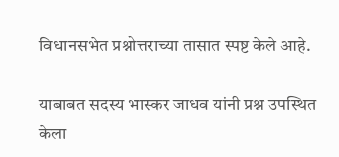विधानसभेत प्रश्नोत्तराच्या तासात स्पष्ट केले आहे.

याबाबत सदस्य भास्कर जाधव यांनी प्रश्न उपस्थित केला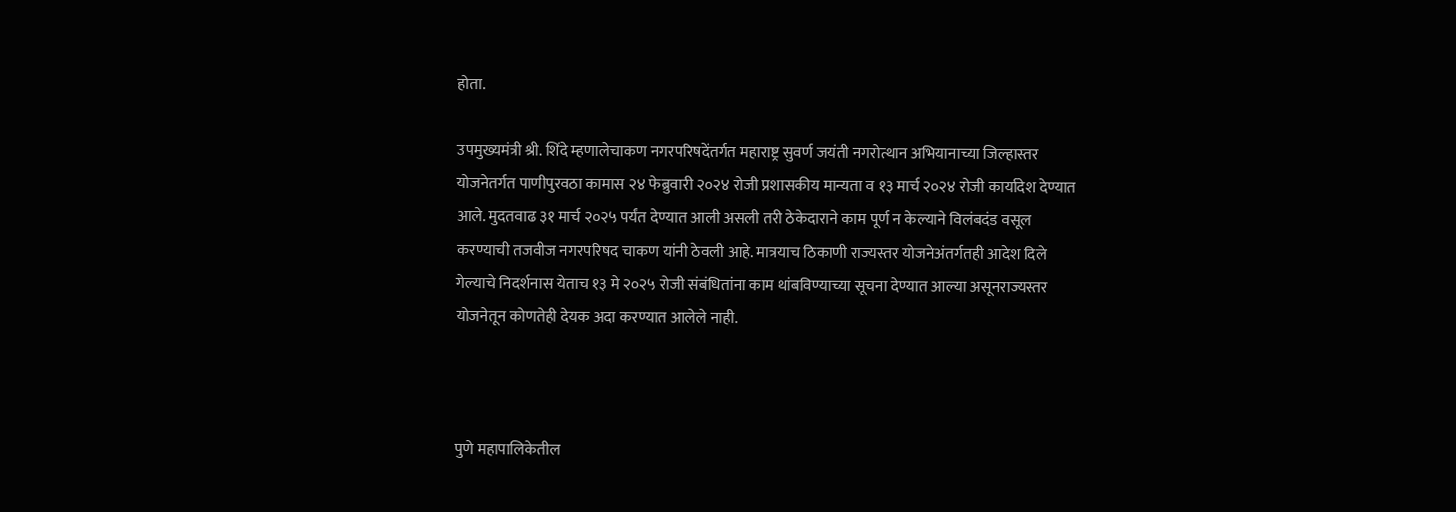होता.

उपमुख्यमंत्री श्री. शिंदे म्हणालेचाकण नगरपरिषदेंतर्गत महाराष्ट्र सुवर्ण जयंती नगरोत्थान अभियानाच्या जिल्हास्तर योजनेतर्गत पाणीपुरवठा कामास २४ फेब्रुवारी २०२४ रोजी प्रशासकीय मान्यता व १३ मार्च २०२४ रोजी कार्यादेश देण्यात आले. मुदतवाढ ३१ मार्च २०२५ पर्यंत देण्यात आली असली तरी ठेकेदाराने काम पूर्ण न केल्याने विलंबदंड वसूल करण्याची तजवीज नगरपरिषद चाकण यांनी ठेवली आहे. मात्रयाच ठिकाणी राज्यस्तर योजनेअंतर्गतही आदेश दिले गेल्याचे निदर्शनास येताच १३ मे २०२५ रोजी संबंधितांना काम थांबविण्याच्या सूचना देण्यात आल्या असूनराज्यस्तर योजनेतून कोणतेही देयक अदा करण्यात आलेले नाही.



पुणे महापालिकेतील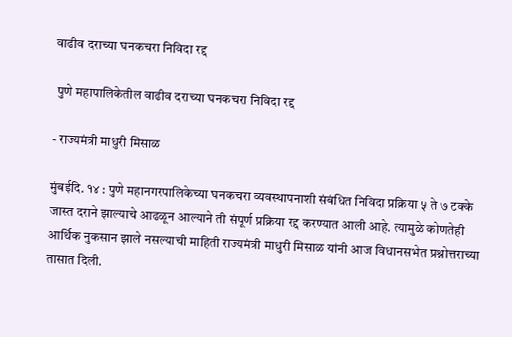वाढीव दराच्या घनकचरा निविदा रद्द

 पुणे महापालिकेतील वाढीव दराच्या घनकचरा निविदा रद्द

- राज्यमंत्री माधुरी मिसाळ

मुंबईदि. १४ : पुणे महानगरपालिकेच्या घनकचरा व्यवस्थापनाशी संबंधित निविदा प्रक्रिया ५ ते ७ टक्के जास्त दराने झाल्याचे आढळून आल्याने ती संपूर्ण प्रक्रिया रद्द करण्यात आली आहे. त्यामुळे कोणतेही आर्थिक नुकसान झाले नसल्याची माहिती राज्यमंत्री माधुरी मिसाळ यांनी आज विधानसभेत प्रश्नोत्तराच्या तासात दिली.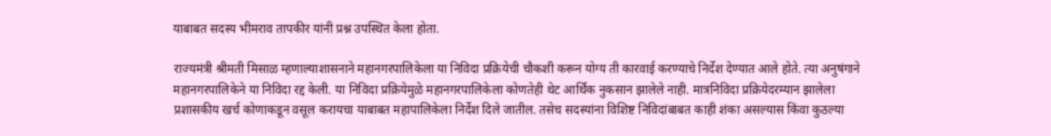याबाबत सदस्य भीमराव तापकीर यांनी प्रश्न उपस्थित केला होता.

राज्यमंत्री श्रीमती मिसाळ म्हणाल्याशासनाने महानगरपालिकेला या निविदा प्रक्रियेची चौकशी करून योग्य ती कारवाई करण्याचे निर्देश देण्यात आले होते. त्या अनुषंगाने महानगरपालिकेने या निविदा रद्द केली. या निविदा प्रक्रियेमुळे महानगरपालिकेला कोणतेही थेट आर्थिक नुकसान झालेले नाही. मात्रनिविदा प्रक्रियेदरम्यान झालेला प्रशासकीय खर्च कोणाकडून वसूल करायचा याबाबत महापालिकेला निर्देश दिले जातील. तसेच सदस्यांना विशिष्ट निविदांबाबत काही शंका असल्यास किंवा कुठल्या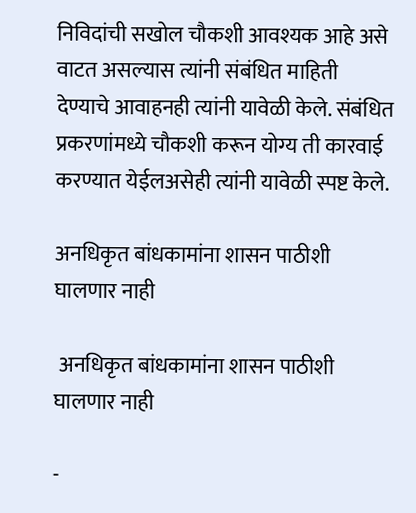निविदांची सखोल चौकशी आवश्यक आहे असे वाटत असल्यास त्यांनी संबंधित माहिती देण्याचे आवाहनही त्यांनी यावेळी केले. संबंधित प्रकरणांमध्ये चौकशी करून योग्य ती कारवाई करण्यात येईलअसेही त्यांनी यावेळी स्पष्ट केले.

अनधिकृत बांधकामांना शासन पाठीशी घालणार नाही

 अनधिकृत बांधकामांना शासन पाठीशी घालणार नाही

-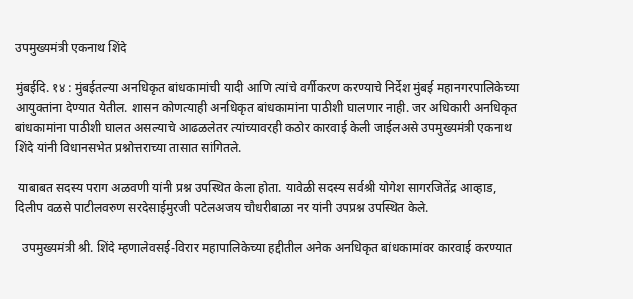उपमुख्यमंत्री एकनाथ शिंदे

मुंबईदि. १४ : मुंबईतल्या अनधिकृत बांधकामांची यादी आणि त्यांचे वर्गीकरण करण्याचे निर्देश मुंबई महानगरपालिकेच्या आयुक्तांना देण्यात येतील. शासन कोणत्याही अनधिकृत बांधकामांना पाठीशी घालणार नाही. जर अधिकारी अनधिकृत बांधकामांना पाठीशी घालत असल्याचे आढळलेतर त्यांच्यावरही कठोर कारवाई केली जाईलअसे उपमुख्यमंत्री एकनाथ शिंदे यांनी विधानसभेत प्रश्नोत्तराच्या तासात सांगितले.

 याबाबत सदस्य पराग अळवणी यांनी प्रश्न उपस्थित केला होता. यावेळी सदस्य सर्वश्री योगेश सागरजितेंद्र आव्हाड, दिलीप वळसे पाटीलवरुण सरदेसाईमुरजी पटेलअजय चौधरीबाळा नर यांनी उपप्रश्न उपस्थित केले.

  उपमुख्यमंत्री श्री. शिंदे म्हणालेवसई-विरार महापालिकेच्या हद्दीतील अनेक अनधिकृत बांधकामांवर कारवाई करण्यात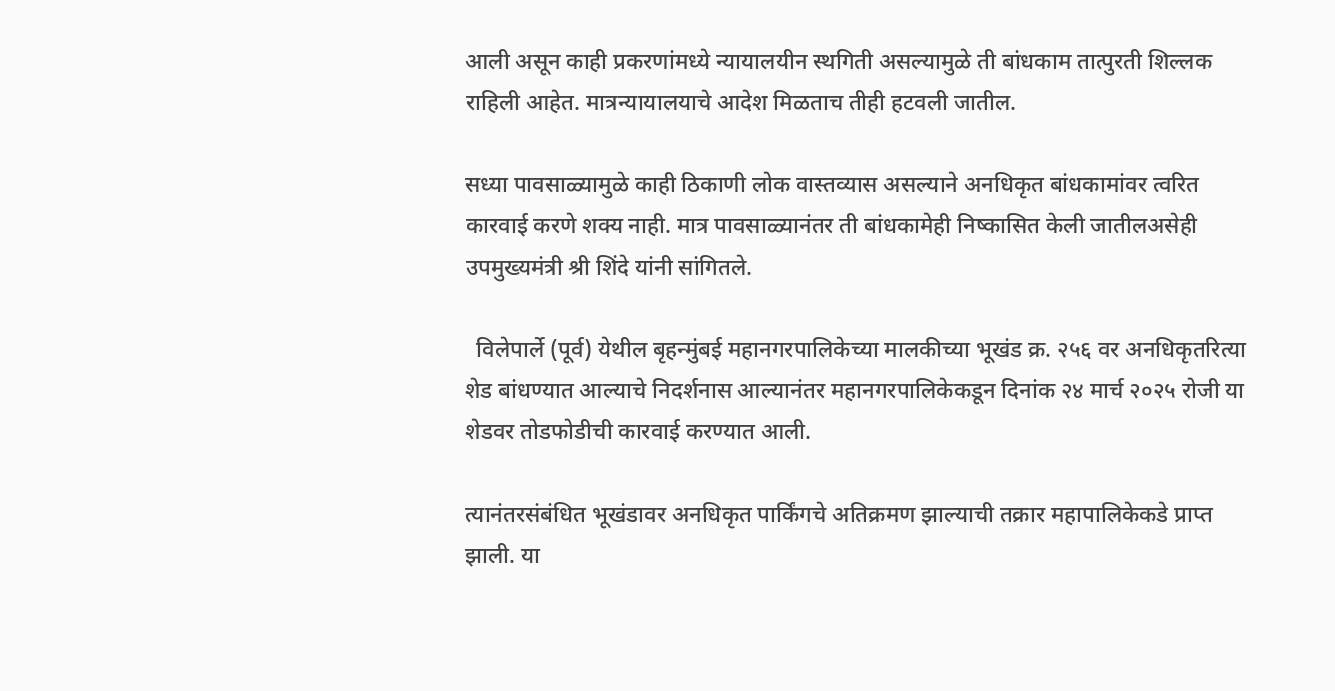आली असून काही प्रकरणांमध्ये न्यायालयीन स्थगिती असल्यामुळे ती बांधकाम तात्पुरती शिल्लक राहिली आहेत. मात्रन्यायालयाचे आदेश मिळताच तीही हटवली जातील.

सध्या पावसाळ्यामुळे काही ठिकाणी लोक वास्तव्यास असल्याने अनधिकृत बांधकामांवर त्वरित कारवाई करणे शक्य नाही. मात्र पावसाळ्यानंतर ती बांधकामेही निष्कासित केली जातीलअसेही उपमुख्यमंत्री श्री शिंदे यांनी सांगितले.

  विलेपार्ले (पूर्व) येथील बृहन्मुंबई महानगरपालिकेच्या मालकीच्या भूखंड क्र. २५६ वर अनधिकृतरित्या शेड बांधण्यात आल्याचे निदर्शनास आल्यानंतर महानगरपालिकेकडून दिनांक २४ मार्च २०२५ रोजी या शेडवर तोडफोडीची कारवाई करण्यात आली.

त्यानंतरसंबंधित भूखंडावर अनधिकृत पार्किंगचे अतिक्रमण झाल्याची तक्रार महापालिकेकडे प्राप्त झाली. या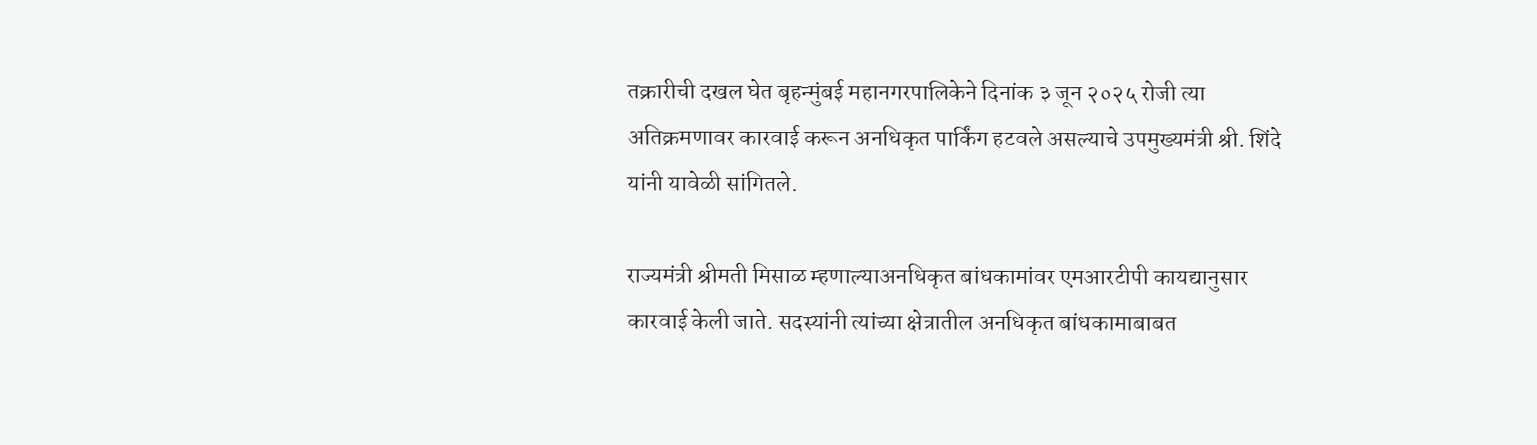तक्रारीची दखल घेत बृहन्मुंबई महानगरपालिकेने दिनांक ३ जून २०२५ रोजी त्या अतिक्रमणावर कारवाई करून अनधिकृत पार्किंग हटवले असल्याचे उपमुख्यमंत्री श्री. शिंदे यांनी यावेळी सांगितले.

राज्यमंत्री श्रीमती मिसाळ म्हणाल्याअनधिकृत बांधकामांवर एमआरटीपी कायद्यानुसार कारवाई केली जाते. सदस्यांनी त्यांच्या क्षेत्रातील अनधिकृत बांधकामाबाबत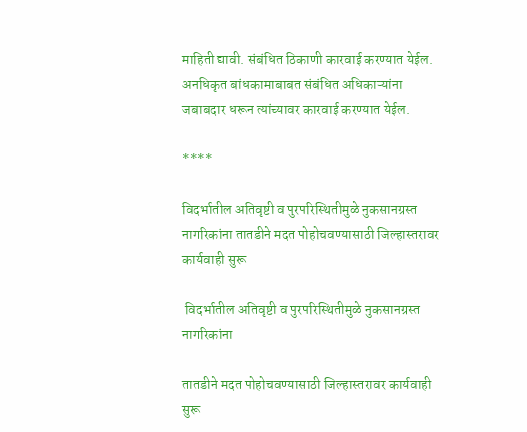माहिती द्यावी. संबंधित ठिकाणी कारवाई करण्यात येईल. अनधिकृत बांधकामाबाबत संबंधित अधिकाऱ्यांना जबाबदार धरून त्यांच्यावर कारवाई करण्यात येईल.

****

विदर्भातील अतिवृष्टी व पुरपरिस्थितीमुळे नुकसानग्रस्त नागरिकांना तातडीने मदत पोहोचवण्यासाठी जिल्हास्तरावर कार्यवाही सुरू

 विदर्भातील अतिवृष्टी व पुरपरिस्थितीमुळे नुकसानग्रस्त नागरिकांना

तातडीने मदत पोहोचवण्यासाठी जिल्हास्तरावर कार्यवाही सुरू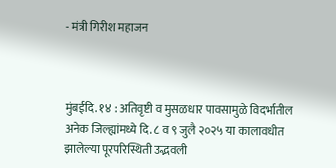- मंत्री गिरीश महाजन



मुंबईदि. १४ : अतिवृष्टी व मुसळधार पावसामुळे विदर्भातील अनेक जिल्ह्यांमध्ये दि. ८ व ९ जुलै २०२५ या कालावधीत झालेल्या पूरपरिस्थिती उद्भवली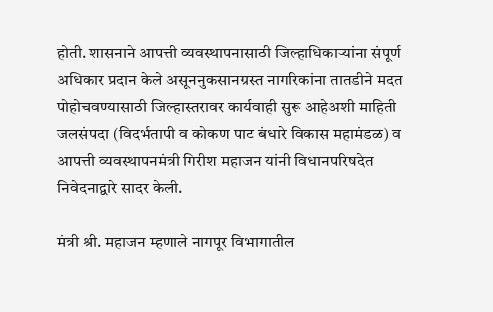होती. शासनाने आपत्ती व्यवस्थापनासाठी जिल्हाधिकाऱ्यांना संपूर्ण अधिकार प्रदान केले असूननुकसानग्रस्त नागरिकांना तातडीने मदत पोहोचवण्यासाठी जिल्हास्तरावर कार्यवाही सुरू आहेअशी माहिती जलसंपदा (विदर्भतापी व कोकण पाट बंधारे विकास महामंडळ) व आपत्ती व्यवस्थापनमंत्री गिरीश महाजन यांनी विधानपरिषदेत निवेदनाद्वारे सादर केली.

मंत्री श्री. महाजन म्हणाले नागपूर विभागातील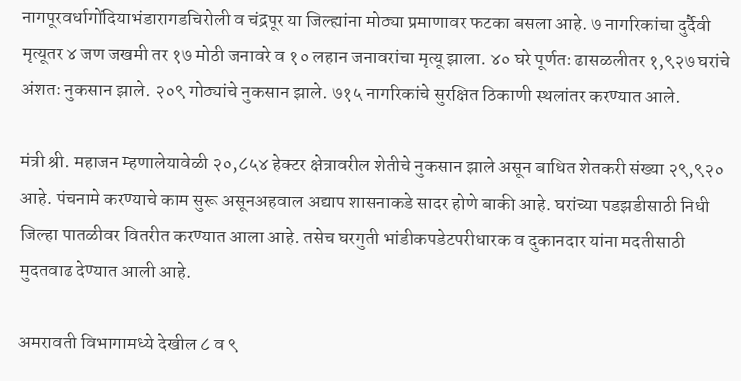नागपूरवर्धागोंदियाभंडारागडचिरोली व चंद्रपूर या जिल्ह्यांना मोठ्या प्रमाणावर फटका बसला आहे. ७ नागरिकांचा दुर्दैवी मृत्यूतर ४ जण जखमी तर १७ मोठी जनावरे व १० लहान जनावरांचा मृत्यू झाला. ४० घरे पूर्णतः ढासळलीतर १,९२७ घरांचे अंशतः नुकसान झाले. २०९ गोठ्यांचे नुकसान झाले. ७१५ नागरिकांचे सुरक्षित ठिकाणी स्थलांतर करण्यात आले.

मंत्री श्री. महाजन म्हणालेयावेळी २०,८५४ हेक्टर क्षेत्रावरील शेतीचे नुकसान झाले असून बाधित शेतकरी संख्या २९,९२० आहे. पंचनामे करण्याचे काम सुरू असूनअहवाल अद्याप शासनाकडे सादर होणे बाकी आहे. घरांच्या पडझडीसाठी निधी जिल्हा पातळीवर वितरीत करण्यात आला आहे. तसेच घरगुती भांडीकपडेटपरीधारक व दुकानदार यांना मदतीसाठी मुदतवाढ देण्यात आली आहे.

अमरावती विभागामध्ये देखील ८ व ९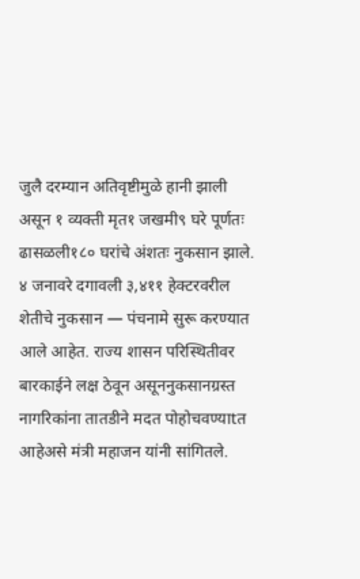जुलै दरम्यान अतिवृष्टीमुळे हानी झाली असून १ व्यक्ती मृत१ जखमी९ घरे पूर्णतः ढासळली१८० घरांचे अंशतः नुकसान झाले. ४ जनावरे दगावली ३,४११ हेक्टरवरील शेतीचे नुकसान — पंचनामे सुरू करण्यात आले आहेत. राज्य शासन परिस्थितीवर बारकाईने लक्ष ठेवून असूननुकसानग्रस्त नागरिकांना तातडीने मदत पोहोचवण्याtत आहेअसे मंत्री महाजन यांनी सांगितले.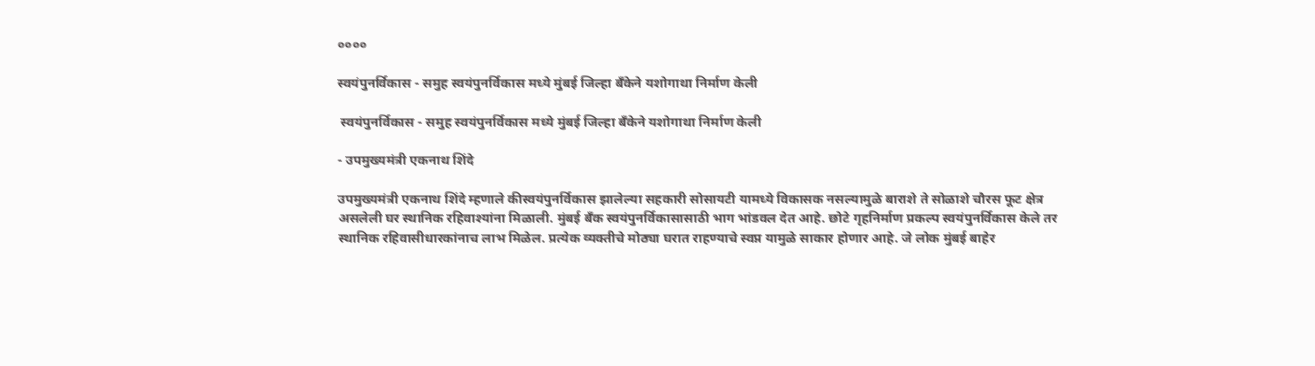००००

स्वयंपुनर्विकास - समुह स्वयंपुनर्विकास मध्ये मुंबई जिल्हा बँकेने यशोगाथा निर्माण केली

 स्वयंपुनर्विकास - समुह स्वयंपुनर्विकास मध्ये मुंबई जिल्हा बँकेने यशोगाथा निर्माण केली

- उपमुख्यमंत्री एकनाथ शिंदे

उपमुख्यमंत्री एकनाथ शिंदे म्हणाले कीस्वयंपुनर्विकास झालेल्या सहकारी सोसायटी यामध्ये विकासक नसल्यामुळे बाराशे ते सोळाशे चौरस फूट क्षेत्र असलेली घर स्थानिक रहिवाश्यांना मिळाली. मुंबई बँक स्वयंपुनर्विकासासाठी भाग भांडवल देत आहे. छोटे गृहनिर्माण प्रकल्प स्वयंपुनर्विकास केले तर स्थानिक रहिवासीधारकांनाच लाभ मिळेल. प्रत्येक व्यक्तीचे मोठ्या घरात राहण्याचे स्वप्न यामुळे साकार होणार आहे. जे लोक मुंबई बाहेर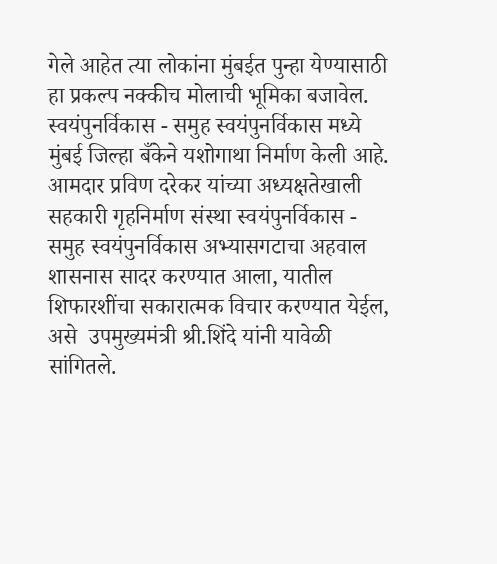गेले आहेत त्या लोकांना मुंबईत पुन्हा येण्यासाठी हा प्रकल्प नक्कीच मोलाची भूमिका बजावेल. स्वयंपुनर्विकास - समुह स्वयंपुनर्विकास मध्ये मुंबई जिल्हा बँकेने यशोगाथा निर्माण केली आहे. आमदार प्रविण दरेकर यांच्या अध्यक्षतेखाली सहकारी गृहनिर्माण संस्था स्वयंपुनर्विकास - समुह स्वयंपुनर्विकास अभ्यासगटाचा अहवाल शासनास सादर करण्यात आला, यातील शिफारशींचा सकारात्मक विचार करण्यात येईल, असे  उपमुख्यमंत्री श्री.शिंदे यांनी यावेळी सांगितले.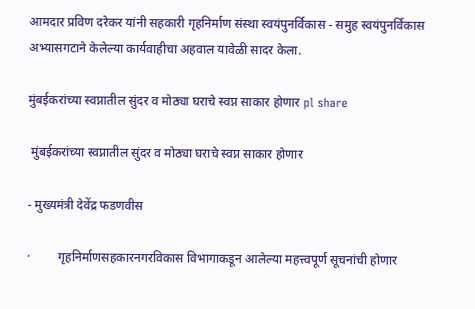आमदार प्रविण दरेकर यांनी सहकारी गृहनिर्माण संस्था स्वयंपुनर्विकास - समुह स्वयंपुनर्विकास अभ्यासगटाने केलेल्या कार्यवाहीचा अहवाल यावेळी सादर केला.

मुंबईकरांच्या स्वप्नातील सुंदर व मोठ्या घराचे स्वप्न साकार होणार pl share

 मुंबईकरांच्या स्वप्नातील सुंदर व मोठ्या घराचे स्वप्न साकार होणार

- मुख्यमंत्री देवेंद्र फडणवीस

·         गृहनिर्माणसहकारनगरविकास विभागाकडून आलेल्या महत्त्वपूर्ण सूचनांची होणार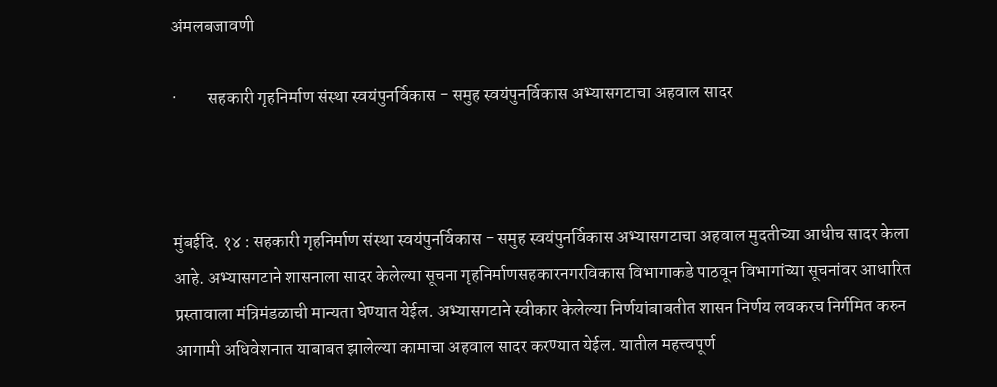अंमलबजावणी

·         सहकारी गृहनिर्माण संस्था स्वयंपुनर्विकास - समुह स्वयंपुनर्विकास अभ्यासगटाचा अहवाल सादर



मुंबईदि. १४ : सहकारी गृहनिर्माण संस्था स्वयंपुनर्विकास - समुह स्वयंपुनर्विकास अभ्यासगटाचा अहवाल मुदतीच्या आधीच सादर केला आहे. अभ्यासगटाने शासनाला सादर केलेल्या सूचना गृहनिर्माणसहकारनगरविकास विभागाकडे पाठवून विभागांच्या सूचनांवर आधारित प्रस्तावाला मंत्रिमंडळाची मान्यता घेण्यात येईल. अभ्यासगटाने स्वीकार केलेल्या निर्णयांबाबतीत शासन निर्णय लवकरच निर्गमित करुन आगामी अधिवेशनात याबाबत झालेल्या कामाचा अहवाल सादर करण्यात येईल. यातील महत्त्वपूर्ण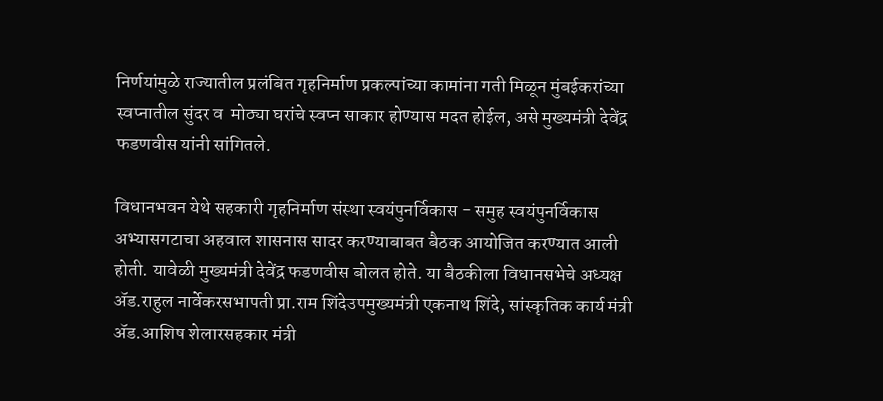निर्णयांमुळे राज्यातील प्रलंबित गृहनिर्माण प्रकल्पांच्या कामांना गती मिळून मुंबईकरांच्या स्वप्नातील सुंदर व  मोठ्या घरांचे स्वप्न साकार होण्यास मदत होईल, असे मुख्यमंत्री देवेंद्र फडणवीस यांनी सांगितले.

विधानभवन येथे सहकारी गृहनिर्माण संस्था स्वयंपुनर्विकास - समुह स्वयंपुनर्विकास अभ्यासगटाचा अहवाल शासनास सादर करण्याबाबत बैठक आयोजित करण्यात आली होती. यावेळी मुख्यमंत्री देवेंद्र फडणवीस बोलत होते. या बैठकीला विधानसभेचे अध्यक्ष ॲड.राहुल नार्वेकरसभापती प्रा.राम शिंदेउपमुख्यमंत्री एकनाथ शिंदे, सांस्कृतिक कार्य मंत्री ॲड.आशिष शेलारसहकार मंत्री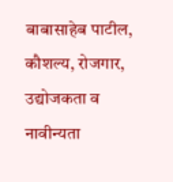बाबासाहेब पाटील, कौशल्य, रोजगार, उद्योजकता व नावीन्यता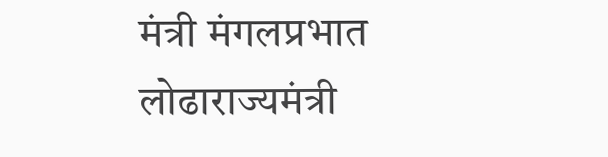मंत्री मंगलप्रभात लोढाराज्यमंत्री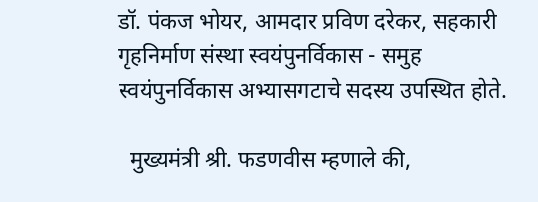डॉ. पंकज भोयर, आमदार प्रविण दरेकर, सहकारी गृहनिर्माण संस्था स्वयंपुनर्विकास - समुह स्वयंपुनर्विकास अभ्यासगटाचे सदस्य उपस्थित होते.

  मुख्यमंत्री श्री. फडणवीस म्हणाले की,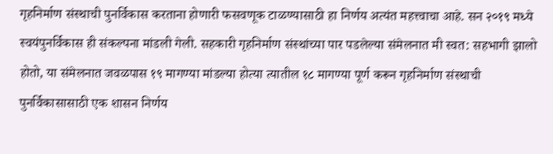गृहनिर्माण संस्थाची पुनर्विकास करताना होणारी फसवणूक टाळण्यासाठी हा निर्णय अत्यंत महत्त्वाचा आहे. सन २०१९ मध्ये स्वयंपुनर्विकास ही संकल्पना मांडली गेली. सहकारी गृहनिर्माण संस्थांच्या पार पडलेल्या संमेलनात मी स्वत: सहभागी झालो होतो, या संमेलनात जवळपास १९ मागण्या मांडल्या होत्या त्यातील १८ मागण्या पूर्ण करून गृहनिर्माण संस्थाची पुनर्विकासासाठी एक शासन निर्णय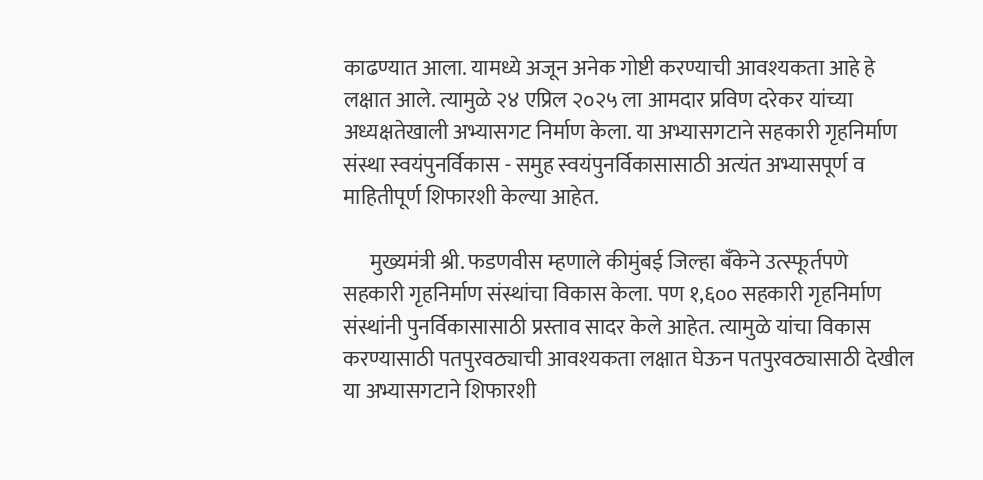काढण्यात आला. यामध्ये अजून अनेक गोष्टी करण्याची आवश्यकता आहे हे लक्षात आले. त्यामुळे २४ एप्रिल २०२५ ला आमदार प्रविण दरेकर यांच्या अध्यक्षतेखाली अभ्यासगट निर्माण केला. या अभ्यासगटाने सहकारी गृहनिर्माण संस्था स्वयंपुनर्विकास - समुह स्वयंपुनर्विकासासाठी अत्यंत अभ्यासपूर्ण व माहितीपूर्ण शिफारशी केल्या आहेत.

      मुख्यमंत्री श्री. फडणवीस म्हणाले कीमुंबई जिल्हा बँकेने उत्स्फूर्तपणे सहकारी गृहनिर्माण संस्थांचा विकास केला. पण १,६०० सहकारी गृहनिर्माण संस्थांनी पुनर्विकासासाठी प्रस्ताव सादर केले आहेत. त्यामुळे यांचा विकास करण्यासाठी पतपुरवठ्याची आवश्यकता लक्षात घेऊन पतपुरवठ्यासाठी देखील या अभ्यासगटाने शिफारशी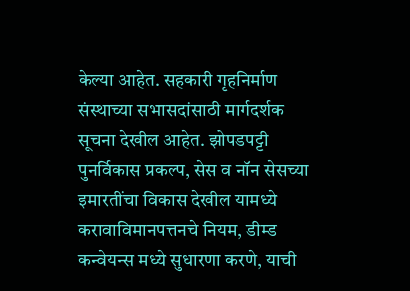केल्या आहेत. सहकारी गृहनिर्माण संस्थाच्या सभासदांसाठी मार्गदर्शक सूचना देखील आहेत. झोपडपट्टी पुनर्विकास प्रकल्प, सेस व नॉन सेसच्या इमारतींचा विकास देखील यामध्ये करावाविमानपत्तनचे नियम, डीम्ड कन्वेयन्स मध्ये सुधारणा करणे, याची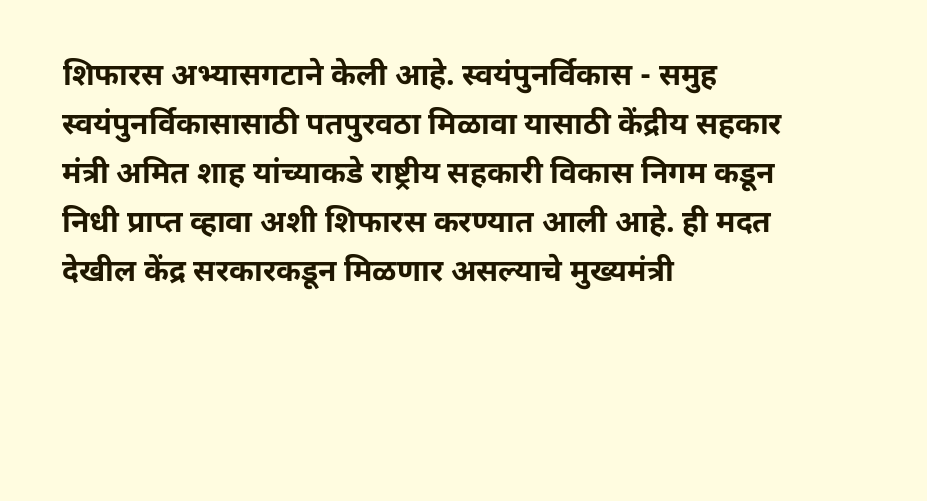शिफारस अभ्यासगटाने केली आहे. स्वयंपुनर्विकास - समुह स्वयंपुनर्विकासासाठी पतपुरवठा मिळावा यासाठी केंद्रीय सहकार मंत्री अमित शाह यांच्याकडे राष्ट्रीय सहकारी विकास निगम कडून निधी प्राप्त व्हावा अशी शिफारस करण्यात आली आहे. ही मदत देखील केंद्र सरकारकडून मिळणार असल्याचे मुख्यमंत्री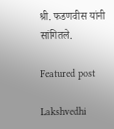श्री. फडणवीस यांनी सांगितले.

Featured post

Lakshvedhi